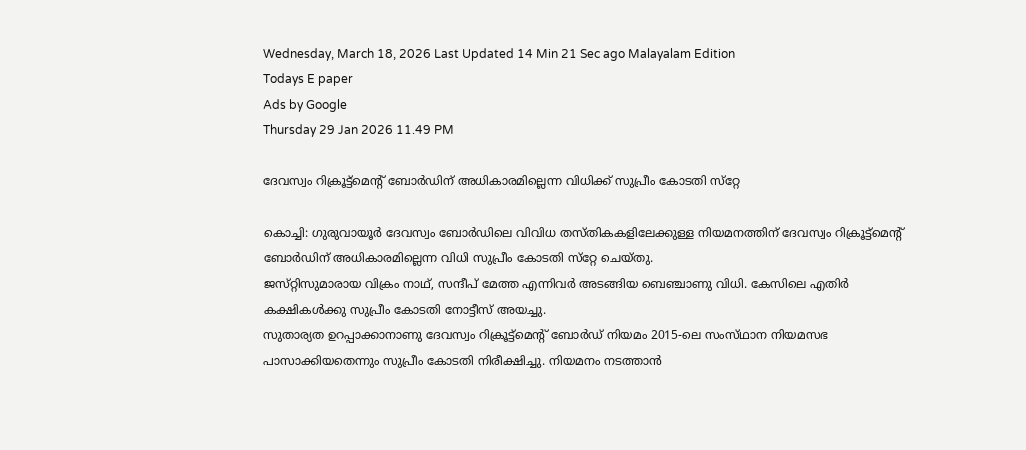Wednesday, March 18, 2026 Last Updated 14 Min 21 Sec ago Malayalam Edition
Todays E paper
Ads by Google
Thursday 29 Jan 2026 11.49 PM

ദേവസ്വം റിക്രൂട്ട്‌മെന്റ്‌ ബോര്‍ഡിന്‌ അധികാരമില്ലെന്ന വിധിക്ക്‌ സുപ്രീം കോടതി സ്‌റ്റേ

കൊച്ചി: ഗുരുവായൂര്‍ ദേവസ്വം ബോര്‍ഡിലെ വിവിധ തസ്‌തികകളിലേക്കുള്ള നിയമനത്തിന്‌ ദേവസ്വം റിക്രൂട്ട്‌മെന്റ്‌ ബോര്‍ഡിന്‌ അധികാരമില്ലെന്ന വിധി സുപ്രീം കോടതി സ്‌റ്റേ ചെയ്‌തു.
ജസ്‌റ്റിസുമാരായ വിക്രം നാഥ്‌, സന്ദീപ്‌ മേത്ത എന്നിവര്‍ അടങ്ങിയ ബെഞ്ചാണു വിധി. കേസിലെ എതിര്‍ കക്ഷികള്‍ക്കു സുപ്രീം കോടതി നോട്ടീസ്‌ അയച്ചു.
സുതാര്യത ഉറപ്പാക്കാനാണു ദേവസ്വം റിക്രൂട്ട്‌മെന്റ്‌ ബോര്‍ഡ്‌ നിയമം 2015-ലെ സംസ്‌ഥാന നിയമസഭ പാസാക്കിയതെന്നും സുപ്രീം കോടതി നിരീക്ഷിച്ചു. നിയമനം നടത്താന്‍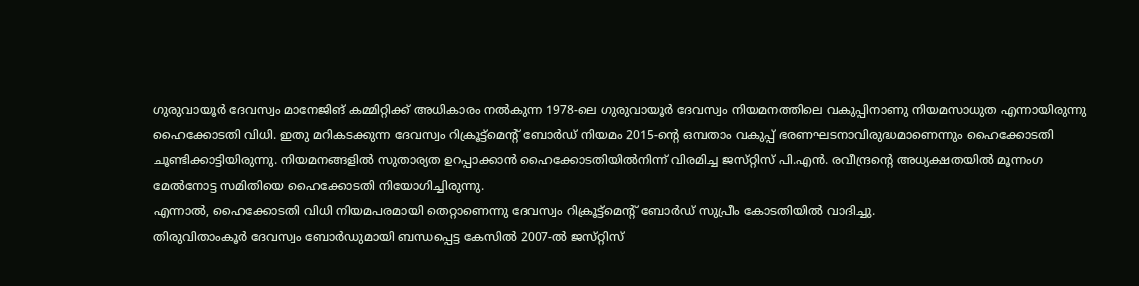ഗുരുവായൂര്‍ ദേവസ്വം മാനേജിങ്‌ കമ്മിറ്റിക്ക്‌ അധികാരം നല്‍കുന്ന 1978-ലെ ഗുരുവായൂര്‍ ദേവസ്വം നിയമനത്തിലെ വകുപ്പിനാണു നിയമസാധുത എന്നായിരുന്നു ഹൈക്കോടതി വിധി. ഇതു മറികടക്കുന്ന ദേവസ്വം റിക്രൂട്ട്‌മെന്റ്‌ ബോര്‍ഡ്‌ നിയമം 2015-ന്റെ ഒമ്പതാം വകുപ്പ്‌ ഭരണഘടനാവിരുദ്ധമാണെന്നും ഹൈക്കോടതി ചൂണ്ടിക്കാട്ടിയിരുന്നു. നിയമനങ്ങളില്‍ സുതാര്യത ഉറപ്പാക്കാന്‍ ഹൈക്കോടതിയില്‍നിന്ന്‌ വിരമിച്ച ജസ്‌റ്റിസ്‌ പി.എന്‍. രവീന്ദ്രന്റെ അധ്യക്ഷതയില്‍ മൂന്നംഗ മേല്‍നോട്ട സമിതിയെ ഹൈക്കോടതി നിയോഗിച്ചിരുന്നു.
എന്നാല്‍, ഹൈക്കോടതി വിധി നിയമപരമായി തെറ്റാണെന്നു ദേവസ്വം റിക്രൂട്ട്‌മെന്റ്‌ ബോര്‍ഡ്‌ സുപ്രീം കോടതിയില്‍ വാദിച്ചു.
തിരുവിതാംകൂര്‍ ദേവസ്വം ബോര്‍ഡുമായി ബന്ധപ്പെട്ട കേസില്‍ 2007-ല്‍ ജസ്‌റ്റിസ്‌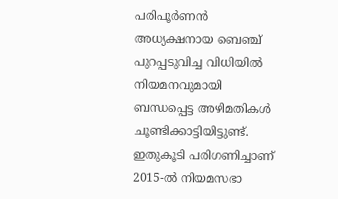പരിപൂര്‍ണന്‍ അധ്യക്ഷനായ ബെഞ്ച്‌ പുറപ്പടുവിച്ച വിധിയില്‍ നിയമനവുമായി ബന്ധപ്പെട്ട അഴിമതികള്‍ ചൂണ്ടിക്കാട്ടിയിട്ടുണ്ട്‌. ഇതുകൂടി പരിഗണിച്ചാണ്‌ 2015-ല്‍ നിയമസഭാ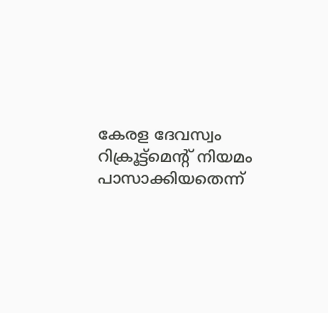കേരള ദേവസ്വം റിക്രൂട്ട്‌മെന്റ്‌ നിയമം പാസാക്കിയതെന്ന്‌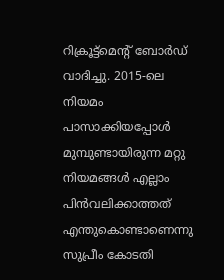റിക്രൂട്ട്‌മെന്റ്‌ ബോര്‍ഡ്‌ വാദിച്ചു. 2015-ലെ നിയമം പാസാക്കിയപ്പോള്‍ മുമ്പുണ്ടായിരുന്ന മറ്റു നിയമങ്ങള്‍ എല്ലാം പിന്‍വലിക്കാത്തത്‌ എന്തുകൊണ്ടാണെന്നു സുപ്രീം കോടതി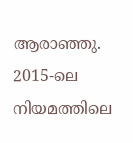ആരാഞ്ഞു.
2015-ലെ നിയമത്തിലെ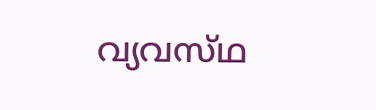വ്യവസ്‌ഥ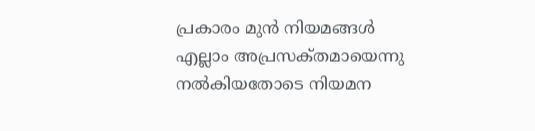പ്രകാരം മുന്‍ നിയമങ്ങള്‍ എല്ലാം അപ്രസക്‌തമായെന്നു നല്‍കിയതോടെ നിയമന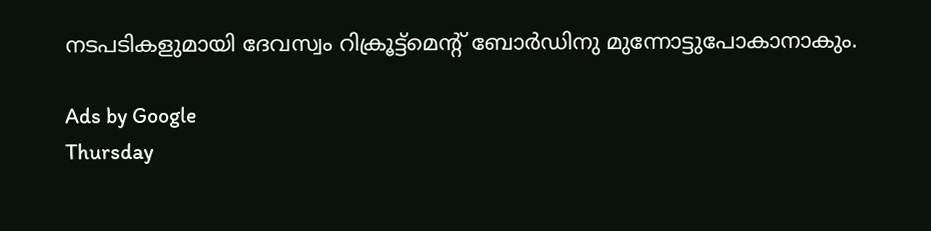നടപടികളുമായി ദേവസ്വം റിക്രൂട്ട്‌മെന്റ്‌ ബോര്‍ഡിനു മുന്നോട്ടുപോകാനാകും.

Ads by Google
Thursday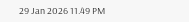29 Jan 2026 11.49 PM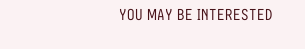YOU MAY BE INTERESTED